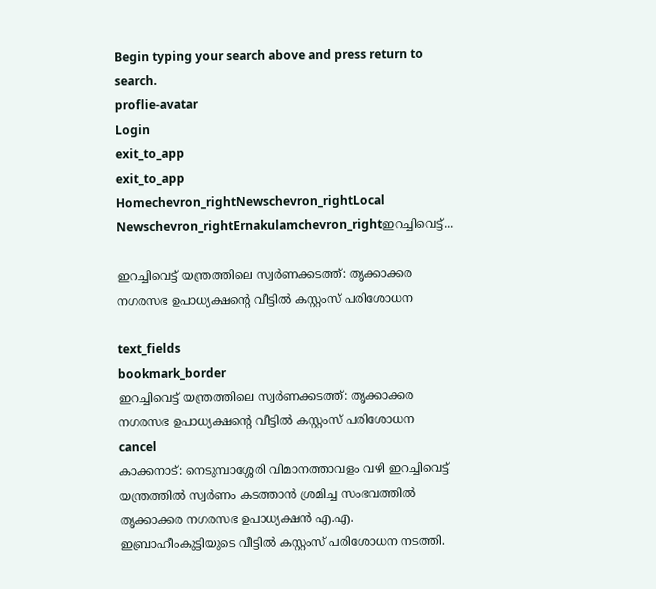Begin typing your search above and press return to search.
proflie-avatar
Login
exit_to_app
exit_to_app
Homechevron_rightNewschevron_rightLocal Newschevron_rightErnakulamchevron_rightഇറച്ചിവെട്ട്...

ഇറച്ചിവെട്ട് യന്ത്രത്തിലെ സ്വർണക്കടത്ത്: തൃക്കാക്കര നഗരസഭ ഉപാധ്യക്ഷന്‍റെ വീട്ടിൽ കസ്റ്റംസ് പരിശോധന

text_fields
bookmark_border
ഇറച്ചിവെട്ട് യന്ത്രത്തിലെ സ്വർണക്കടത്ത്: തൃക്കാക്കര നഗരസഭ ഉപാധ്യക്ഷന്‍റെ വീട്ടിൽ കസ്റ്റംസ് പരിശോധന
cancel
കാക്കനാട്: നെടുമ്പാശ്ശേരി വിമാനത്താവളം വഴി ഇറച്ചിവെട്ട് യന്ത്രത്തിൽ സ്വർണം കടത്താൻ ശ്രമിച്ച സംഭവത്തിൽ തൃക്കാക്കര നഗരസഭ ഉപാധ്യക്ഷൻ എ.എ. ഇബ്രാഹീംകുട്ടിയുടെ വീട്ടിൽ കസ്റ്റംസ് പരിശോധന നടത്തി.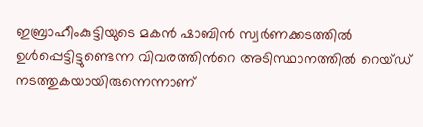ഇബ്രാഹീംകുട്ടിയുടെ മകൻ ഷാബിൻ സ്വർണക്കടത്തിൽ ഉൾപ്പെട്ടിട്ടുണ്ടെന്ന വിവരത്തിന്‍റെ അടിസ്ഥാനത്തിൽ റെയ്ഡ് നടത്തുകയായിരുന്നെന്നാണ്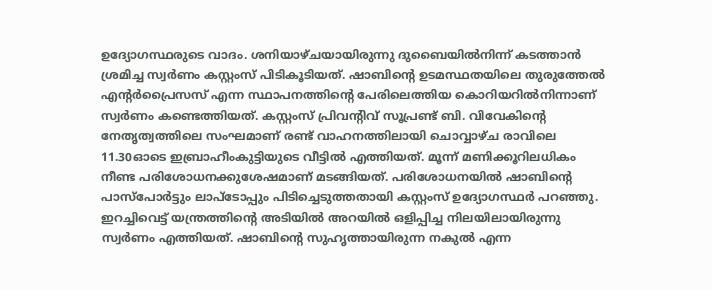ഉദ്യോഗസ്ഥരുടെ വാദം. ശനിയാഴ്ചയായിരുന്നു ദുബൈയിൽനിന്ന് കടത്താൻ ശ്രമിച്ച സ്വർണം കസ്റ്റംസ് പിടികൂടിയത്. ഷാബിന്‍റെ ഉടമസ്ഥതയിലെ തുരുത്തേൽ എന്റർപ്രൈസസ് എന്ന സ്ഥാപനത്തിന്റെ പേരിലെത്തിയ കൊറിയറിൽനിന്നാണ് സ്വർണം കണ്ടെത്തിയത്. കസ്റ്റംസ് പ്രിവന്‍റിവ് സൂപ്രണ്ട് ബി. വിവേകിന്‍റെ നേതൃത്വത്തിലെ സംഘമാണ് രണ്ട് വാഹനത്തിലായി ചൊവ്വാഴ്ച രാവിലെ 11.30ഓടെ ഇബ്രാഹീംകുട്ടിയുടെ വീട്ടിൽ എത്തിയത്. മൂന്ന് മണിക്കൂറിലധികം നീണ്ട പരിശോധനക്കുശേഷമാണ് മടങ്ങിയത്. പരിശോധനയിൽ ഷാബിന്‍റെ പാസ്പോർട്ടും ലാപ്ടോപ്പും പിടിച്ചെടുത്തതായി കസ്റ്റംസ് ഉദ്യോഗസ്ഥർ പറഞ്ഞു. ഇറച്ചിവെട്ട് യന്ത്രത്തിന്‍റെ അടിയിൽ അറയിൽ ഒളിപ്പിച്ച നിലയിലായിരുന്നു സ്വർണം എത്തിയത്. ഷാബിന്‍റെ സുഹൃത്തായിരുന്ന നകുൽ എന്ന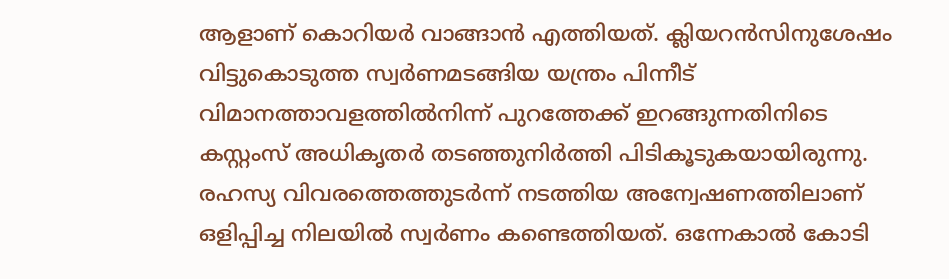ആളാണ് കൊറിയർ വാങ്ങാൻ എത്തിയത്. ക്ലിയറൻസിനുശേഷം വിട്ടുകൊടുത്ത സ്വർണമടങ്ങിയ യന്ത്രം പിന്നീട് വിമാനത്താവളത്തിൽനിന്ന് പുറത്തേക്ക് ഇറങ്ങുന്നതിനിടെ കസ്റ്റംസ് അധികൃതർ തടഞ്ഞുനിർത്തി പിടികൂടുകയായിരുന്നു. രഹസ്യ വിവരത്തെത്തുടർന്ന് നടത്തിയ അന്വേഷണത്തിലാണ് ഒളിപ്പിച്ച നിലയിൽ സ്വർണം കണ്ടെത്തിയത്. ഒന്നേകാൽ കോടി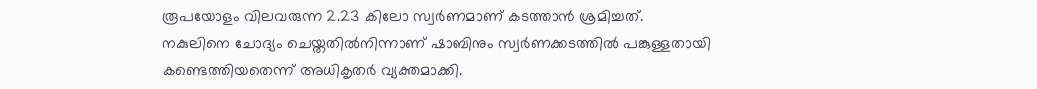രൂപയോളം വിലവരുന്ന 2.23 കിലോ സ്വർണമാണ് കടത്താൻ ശ്രമിച്ചത്. നകുലിനെ ചോദ്യം ചെയ്തതിൽനിന്നാണ് ഷാബിനും സ്വർണക്കടത്തിൽ പങ്കുള്ളതായി കണ്ടെത്തിയതെന്ന് അധികൃതർ വ്യക്തമാക്കി.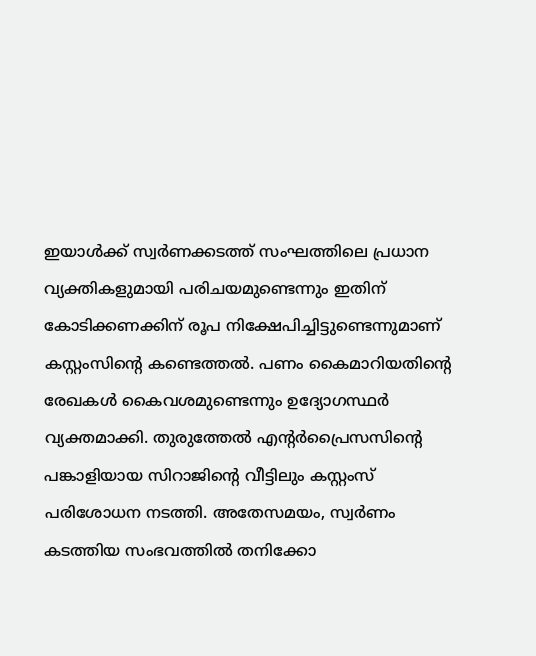ഇയാൾക്ക് സ്വർണക്കടത്ത് സംഘത്തിലെ പ്രധാന വ്യക്തികളുമായി പരിചയമുണ്ടെന്നും ഇതിന് കോടിക്കണക്കിന് രൂപ നിക്ഷേപിച്ചിട്ടുണ്ടെന്നുമാണ് കസ്റ്റംസിന്‍റെ കണ്ടെത്തൽ. പണം കൈമാറിയതിന്റെ രേഖകൾ കൈവശമുണ്ടെന്നും ഉദ്യോഗസ്ഥർ വ്യക്തമാക്കി. തുരുത്തേൽ എന്റർപ്രൈസസിന്‍റെ പങ്കാളിയായ സിറാജിന്‍റെ വീട്ടിലും കസ്റ്റംസ് പരിശോധന നടത്തി. അതേസമയം, സ്വർണം കടത്തിയ സംഭവത്തിൽ തനിക്കോ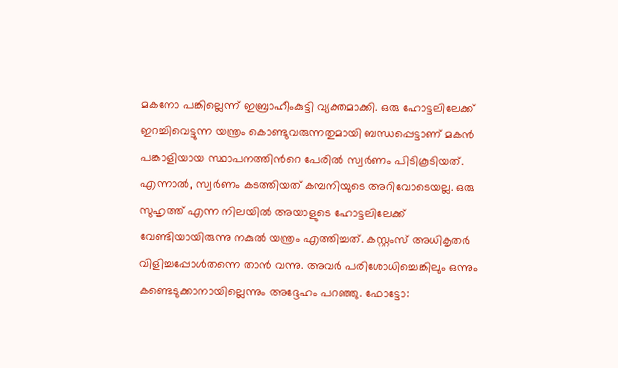മകനോ പങ്കില്ലെന്ന് ഇബ്രാഹീംകുട്ടി വ്യക്തമാക്കി. ഒരു ഹോട്ടലിലേക്ക് ഇറച്ചിവെട്ടുന്ന യന്ത്രം കൊണ്ടുവരുന്നതുമായി ബന്ധപ്പെട്ടാണ് മകൻ പങ്കാളിയായ സ്ഥാപനത്തിന്‍റെ പേരിൽ സ്വർണം പിടികൂടിയത്. എന്നാൽ, സ്വർണം കടത്തിയത് കമ്പനിയുടെ അറിവോടെയല്ല. ഒരു സുഹൃത്ത് എന്ന നിലയിൽ അയാളുടെ ഹോട്ടലിലേക്ക് വേണ്ടിയായിരുന്നു നകുൽ യന്ത്രം എത്തിച്ചത്. കസ്റ്റംസ് അധികൃതർ വിളിച്ചപ്പോൾതന്നെ താൻ വന്നു. അവർ പരിശോധിച്ചെങ്കിലും ഒന്നും കണ്ടെടുക്കാനായില്ലെന്നും അദ്ദേഹം പറഞ്ഞു. ഫോട്ടോ: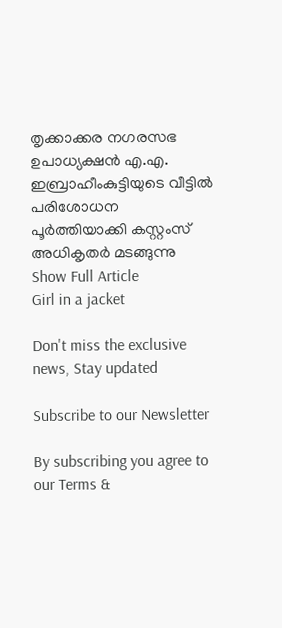തൃക്കാക്കര നഗരസഭ ഉപാധ്യക്ഷൻ എ.എ. ഇബ്രാഹീംകുട്ടിയുടെ വീട്ടിൽ പരിശോധന പൂർത്തിയാക്കി കസ്റ്റംസ് അധികൃതർ മടങ്ങുന്നു
Show Full Article
Girl in a jacket

Don't miss the exclusive news, Stay updated

Subscribe to our Newsletter

By subscribing you agree to our Terms &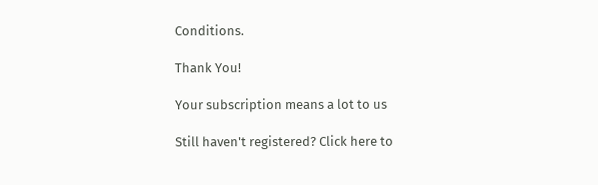Conditions.

Thank You!

Your subscription means a lot to us

Still haven't registered? Click here to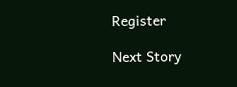Register

Next Story